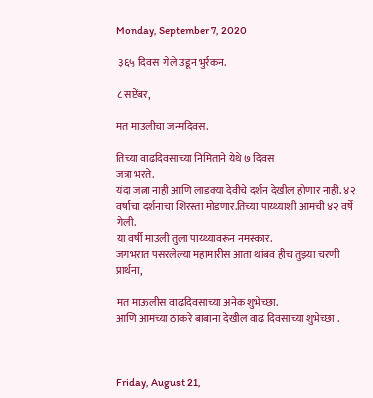Monday, September 7, 2020

 ३६५ दिवस  गेले उडून भुर्रकन.

८ सप्टेंबर,

मत माउलीचा जन्मदिवस.

तिच्या वाढदिवसाच्या निमिताने येथे ७ दिवस
जत्रा भरते.
यंदा जत्ना नाही आणि लाडक्या देवीचे दर्शन देखील होणार नाही. ४२ वर्षाचा दर्शनाचा शिरस्ता मोडणार.तिच्या पाय्थ्याशी आमची ४२ वर्षे गेली.
या वर्षी माउली तुला पाय्थ्यावरून नमस्कार.
जगभरात पसरलेल्या महामारीस आता थांबव हीच तुझ्या चरणी प्रार्थना,

मत माऊलीस वाढदिवसाच्या अनेक शुभेच्छा.
आणि आमच्या ठाकरे बाबाना देखील वाढ दिवसाच्या शुभेच्छा .



Friday, August 21,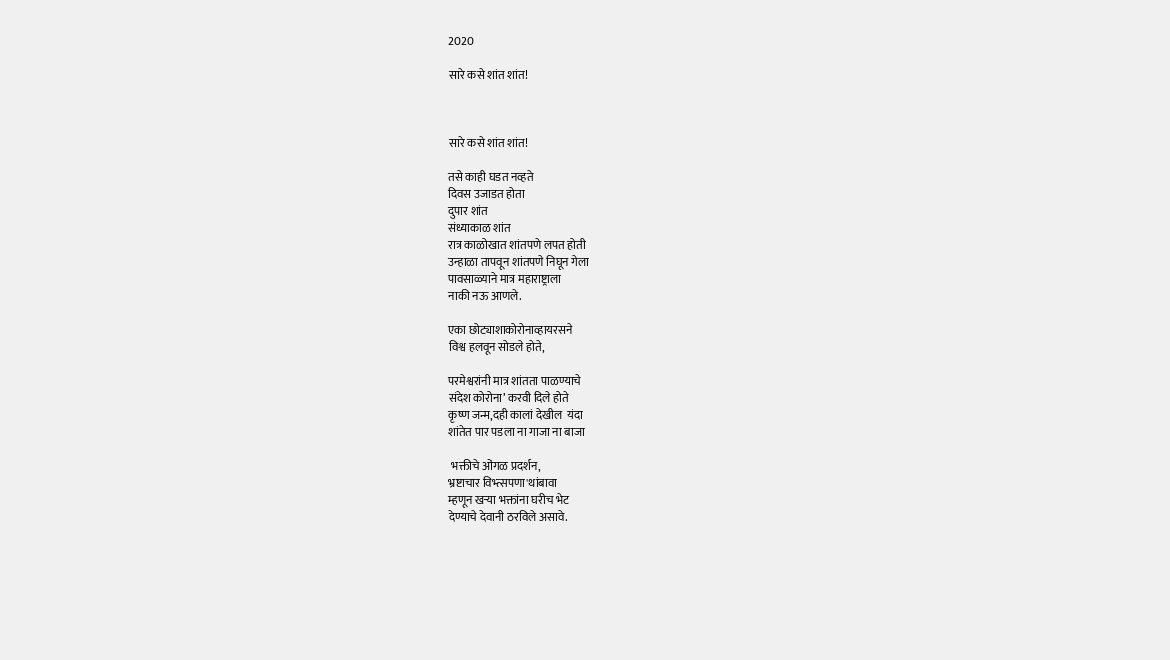2020

सारे कसे शांत शांत!



सारे कसे शांत शांत!

तसे काही घडत नव्हते
दिवस उजाडत होता
दुपार शांत
संध्याकाळ शांत
रात्र काळोखात शांतपणे लपत होती
उन्हाळा तापवून शांतपणे निघून गेला
पावसाळ्याने मात्र महाराष्ट्राला
नाकी नऊ आणले.

एका छोट्याशाकोरोनाव्हायरसने
विश्व हलवून सोडले होते,

परमेश्वरांनी मात्र शांतता पाळण्याचे
संदेश कोरोना’ करवी दिले होते
कृष्ण जन्म,दही कालां देखील  यंदा
शांतेत पार पडला ना गाजा ना बाजा

 भक्तीचे ओंगळ प्रदर्शन,
भ्रष्टाचार विभ्त्सपणा'थांबावा
म्हणून खऱ्या भक्तांना घरीच भेट
देण्याचे देवानी ठरविले असावे.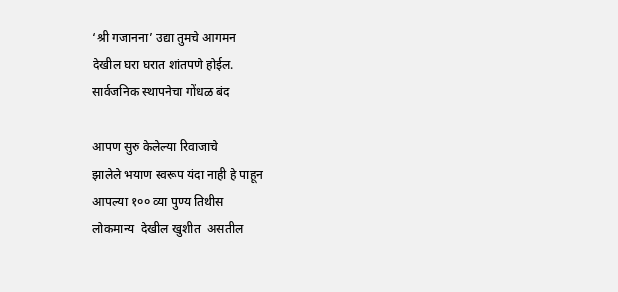‘श्री गजानना’ उद्या तुमचे आगमन
देखील घरा घरात शांतपणे होईल.
सार्वजनिक स्थापनेचा गोंधळ बंद

आपण सुरु केलेल्या रिवाजाचे
झालेले भयाण स्वरूप यंदा नाही हे पाहून
आपल्या १०० व्या पुण्य तिथीस
लोकमान्य  देखील खुशीत  असतील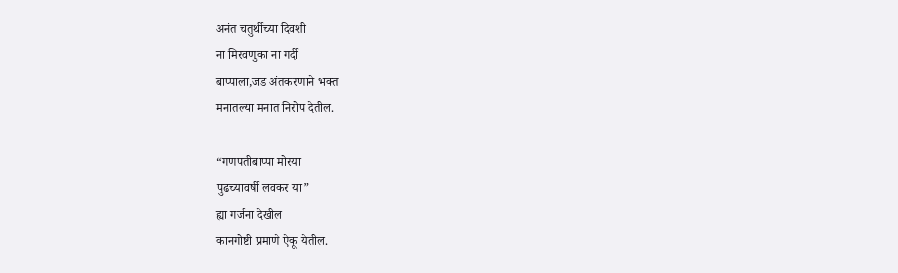अनंत चतुर्थीच्या दिवशी
ना मिरवणुका ना गर्दी
बाप्पाला,जड अंतकरणाने भक्त
मनातल्या मनात निरोप देतील.

“गणपतीबाप्पा मोरया
पुढच्यावर्षी लवकर या”
ह्या गर्जना देखील
कानगोष्टी प्रमाणे ऐकू येतील.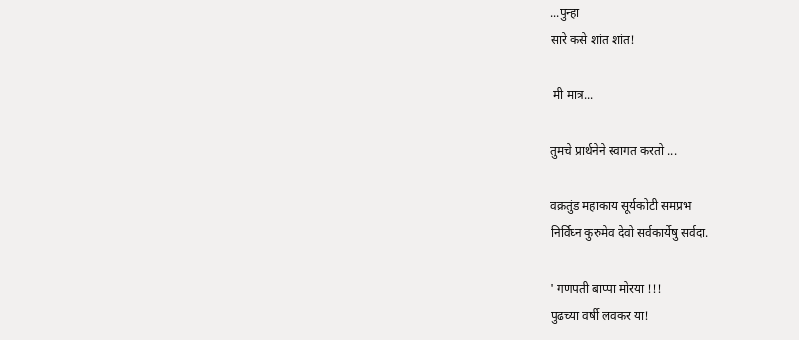...पुन्हा
सारे कसे शांत शांत!

 मी मात्र...

तुमचे प्रार्थनेने स्वागत करतो ...

वक्रतुंड महाकाय सूर्यकोटी समप्रभ
निर्विघ्न कुरुमेव देवो सर्वकार्येषु सर्वदा.

' गणपती बाप्पा मोरया !!!
पुढच्या वर्षी लवकर या!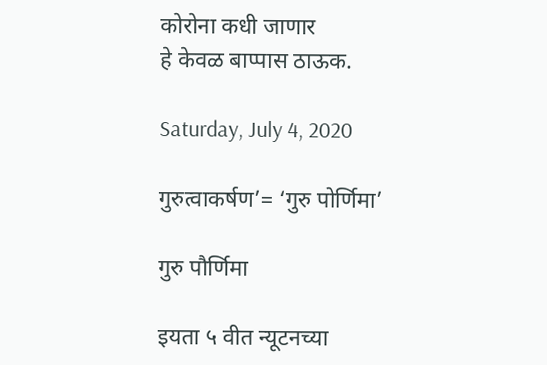कोरोना कधी जाणार
हे केवळ बाप्पास ठाऊक.

Saturday, July 4, 2020

गुरुत्वाकर्षण’= ‘गुरु पोर्णिमा’

गुरु पौर्णिमा

इयता ५ वीत न्यूटनच्या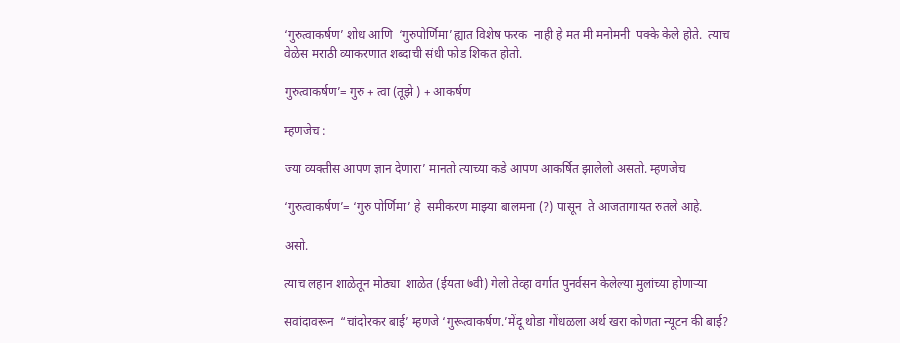‘गुरुत्वाकर्षण’ शोध आणि  ‘गुरुपोर्णिमा’ह्यात विशेष फरक  नाही हे मत मी मनोमनी  पक्के केले होते.  त्याच वेळेस मराठी व्याकरणात शब्दाची संधी फोड शिकत होतो.

गुरुत्वाकर्षण’= गुरु + त्वा (तूझे ) + आकर्षण

म्हणजेच :

ज्या व्यक्तीस आपण ज्ञान देणारा’ मानतो त्याच्या कडे आपण आकर्षित झालेलो असतो. म्हणजेच

‘गुरुत्वाकर्षण’= ‘गुरु पोर्णिमा’ हे  समीकरण माझ्या बालमना (?) पासून  ते आजतागायत रुतले आहे.

असो.

त्याच लहान शाळेतून मोठ्या  शाळेत (ईयता ७वी) गेलो तेव्हा वर्गात पुनर्वसन केलेल्या मुलांच्या होणाऱ्या

सवांदावरून  “चांदोरकर बाई’ म्हणजे ‘गुरूत्वाकर्षण.’मेंदू थोडा गोंधळला अर्थ खरा कोणता न्यूटन की बाई?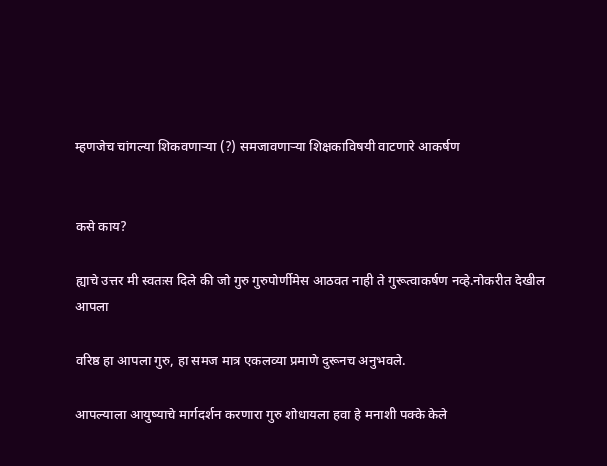म्हणजेच चांगल्या शिकवणाऱ्या (?) समजावणाऱ्या शिक्षकाविषयी वाटणारे आकर्षण


कसे काय?

ह्याचे उत्तर मी स्वतःस दिले की जो गुरु गुरुपोर्णीमेस आठवत नाही ते गुरूत्वाकर्षण नव्हे.नोकरीत देखील आपला

वरिष्ठ हा आपला गुरु, हा समज मात्र एकलव्या प्रमाणे दुरूनच अनुभवले.

आपल्याला आयुष्याचे मार्गदर्शन करणारा गुरु शोधायला हवा हे मनाशी पक्के केले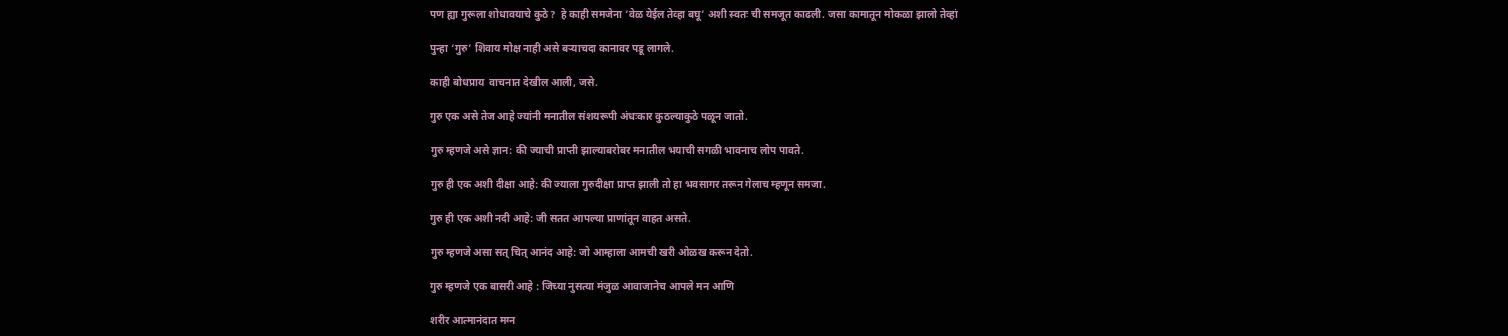पण ह्या गुरूला शोधावयाचे कुठे?  हे काही समजेना ‘वेळ येईल तेव्हा बघू’ अशी स्वतः ची समजूत काढली. जसा कामातून मोकळा झालो तेव्हां

पुन्हा ‘गुरु’ शिवाय मोक्ष नाही असे बऱ्याचदा कानावर पडू लागले.

काही बोधप्राय  वाचनात देखील आली, जसे.

गुरु एक असे तेज आहे ज्यांनी मनातील संशयरूपी अंधःकार कुठल्याकुठे पळून जातो.

गुरु म्हणजे असे ज्ञान: की ज्याची प्राप्ती झाल्याबरोबर मनातील भयाची सगळी भावनाच लोप पावते.

गुरु ही एक अशी दीक्षा आहे: की ज्याला गुरुदीक्षा प्राप्त झाली तो हा भवसागर तरून गेलाच म्हणून समजा.

गुरु ही एक अशी नदी आहे: जी सतत आपल्या प्राणांतून वाहत असते.

गुरु म्हणजे असा सत् चित् आनंद आहे: जो आम्हाला आमची खरी ओळख करून देतो.

गुरु म्हणजे एक बासरी आहे : जिच्या नुसत्या मंजुळ आवाजानेच आपले मन आणि

शरीर आत्मानंदात मग्न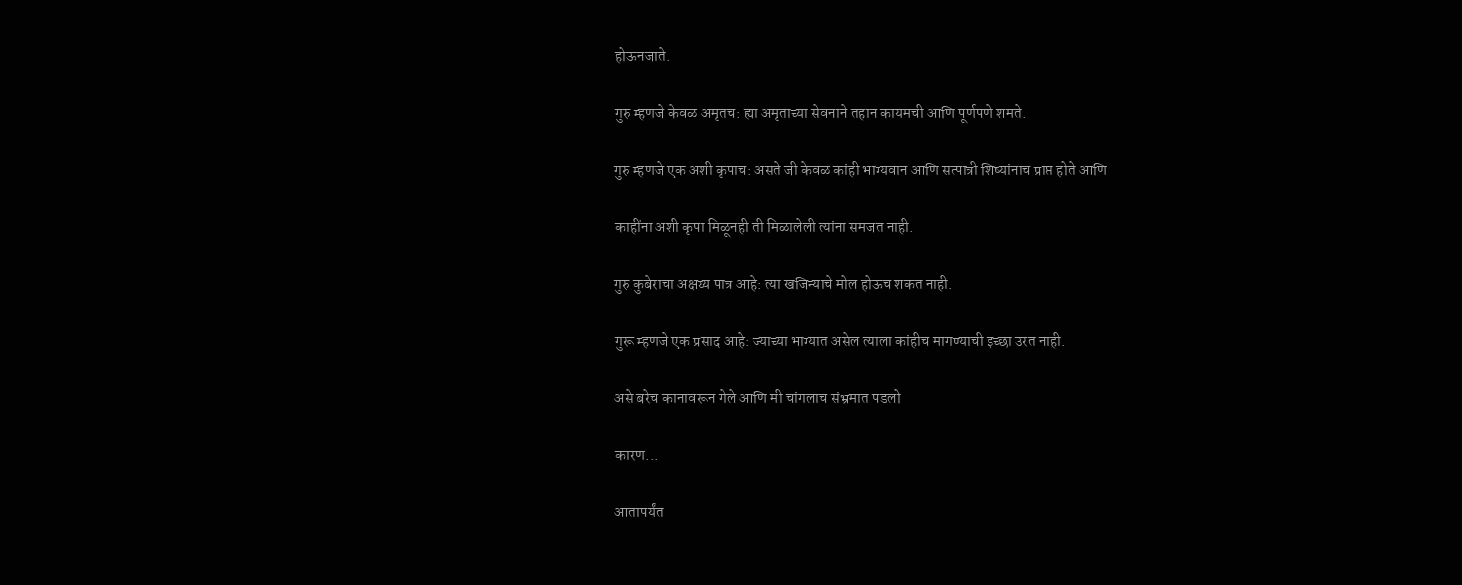होऊनजाते.

गुरु म्हणजे केवळ अमृतच: ह्या अमृताच्या सेवनाने तहान कायमची आणि पूर्णपणे शमते.

गुरु म्हणजे एक अशी कृपाच: असते जी केवळ कांही भाग्यवान आणि सत्पात्री शिष्यांनाच प्राप्त होते आणि

काहींना अशी कृपा मिळूनही ती मिळालेली त्यांना समजत नाही.

गुरु कुबेराचा अक्षय्य पात्र आहे: त्या खजिन्याचे मोल होऊच शकत नाही.

गुरू म्हणजे एक प्रसाद आहे: ज्याच्या भाग्यात असेल त्याला कांहीच मागण्याची इच्छा उरत नाही.

असे बरेच कानावरून गेले आणि मी चांगलाच संभ्रमात पडलो

कारण...

आतापर्यंत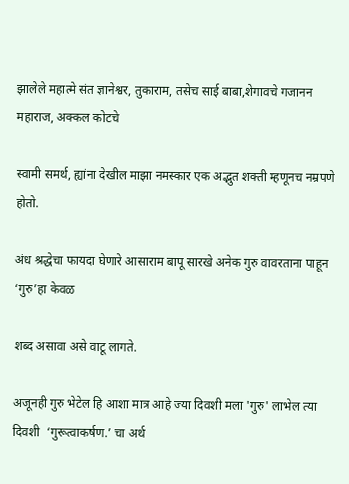झालेले महात्मे संत ज्ञानेश्वर, तुकाराम, तसेच साई बाबा,शेगावचे गजानन  महाराज, अक्कल कोटचे

स्वामी समर्थ, ह्यांना देखील माझा नमस्कार एक अद्भुत शक्ती म्हणूनच नम्रपणे होतो.

अंध श्रद्धेचा फायदा घेणारे आसाराम बापू सारखे अनेक गुरु वावरताना पाहून ‘गुरु’हा केवळ

शब्द असावा असे वाटू लागते.

अजूनही गुरु भेटेल हि आशा मात्र आहे ज्या दिवशी मला 'गुरु' लाभेल त्या दिवशी  ‘गुरूत्वाकर्षण.’ चा अर्थ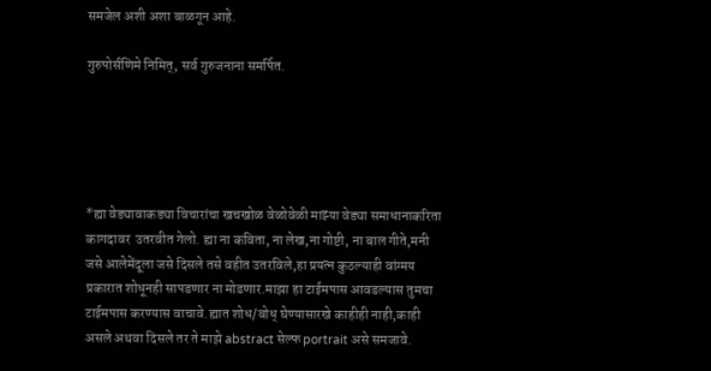समजेल अशी अशा बाळगून आहे.

गुरुपोर्सणिमे निमित्, सर्व गुरुजनाना समर्पित.





*ह्या वेड्यावाकड्या विचारांचा खचखोळ वेळोवेळी माझ्या वेड्या समाधानाकरिता कागदावर  उतरवीत गेलो. ह्या ना कविता, ना लेख,ना गोष्टी, ना बाल गीते,मनी जसे आलेमेंदूला जसे दिसले तसे वहीत उतरविले,हा प्रयत्न कुठल्याही वांग्मय प्रकारात शोधूनही सापडणार ना मोडणार.माझा हा टाईमपास आवडल्यास तुमचा टाईमपास करण्यास वाचावे.ह्यात शोध/बोध् घेण्यासारखे काहीही नाही,काही असले अथवा दिसले तर ते माझे abstract सेल्फ portrait असे समजावे.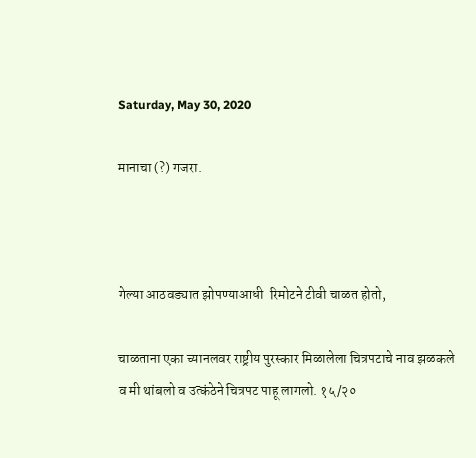Saturday, May 30, 2020

मानाचा (?) गजरा.



गेल्या आठवड्यात झोपण्याआधी  रिमोटने टीवी चाळत होतो,

चाळताना एका च्यानलवर राष्ट्रीय पुरस्कार मिळालेला चित्रपटाचे नाव झळकले व मी थांबलो व उत्कंठेने चित्रपट पाहू लागलो. १५/२०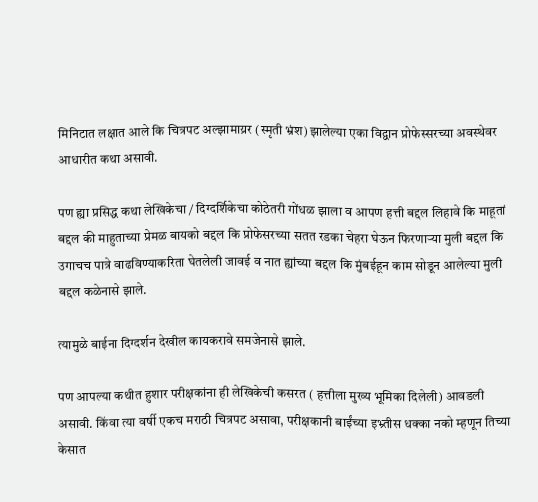मिनिटात लक्षात आले कि चित्रपट अल्झामाय्रर (स्मृती भ्रंश) झालेल्या एका विद्वान प्रोफेस्सरच्या अवस्थेवर आधारीत कथा असावी.

पण ह्या प्रसिद्ध कथा लेखिकेचा / दिग्दर्शिकेचा कोठेतरी गोंधळ झाला व आपण हत्ती बद्दल लिहावे कि माहूतां बद्दल की माहुताच्या प्रेमळ बायको बद्दल कि प्रोफेसरच्या सतत रडका चेहरा घेऊन फिरणाऱ्या मुली बद्दल कि उगाचच पात्रे वाढविण्याकरिता घेतलेली जावई व नात ह्यांच्या बद्दल कि मुंबईहून काम सोडून आलेल्या मुली बद्दल कळेनासे झाले.

त्यामुळे बाईना दिग्दर्शन देखील कायकरावे समजेनासे झाले.

पण आपल्या कथीत हुशार परीक्षकांना ही लेखिकेची कसरत ( हत्तीला मुख्य भूमिका दिलेली) आवडली असावी. किंवा त्या वर्षी एकच मराठी चित्रपट असावा, परीक्षकानी बाईंच्या इभ्र्तीस धक्का नको म्हणून तिच्या केसात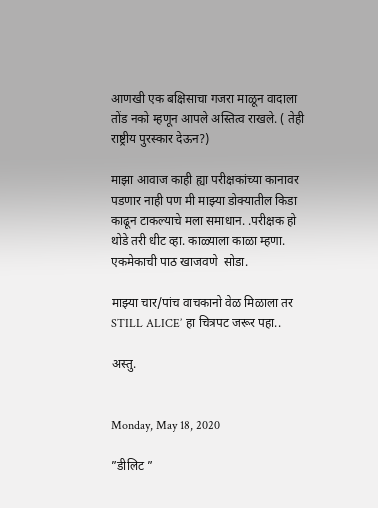आणखी एक बक्षिसाचा गजरा माळून वादाला तोंड नको म्हणून आपले अस्तित्व राखले. ( तेही  राष्ट्रीय पुरस्कार देऊन?)

माझा आवाज काही ह्या परीक्षकांच्या कानावर पडणार नाही पण मी माझ्या डोक्यातील किडा काढून टाकल्याचे मला समाधान. .परीक्षक हो  थोडे तरी धीट व्हा. काळ्याला काळा म्हणा. एकमेकाची पाठ खाजवणे  सोडा.

माझ्या चार/पांच वाचकानो वेळ मिळाला तर STILL ALICE’ हा चित्रपट जरूर पहा..

अस्तु.


Monday, May 18, 2020

”डीलिट ”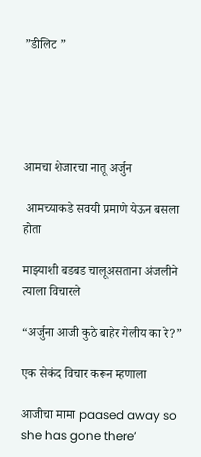”डीलिट ”





आमचा शेजारचा नातू अर्जुन

 आमच्याकडे सवयी प्रमाणे येऊन बसला होता

माझ्याशी बडबड चालूअसताना अंजलीने त्याला विचारले

“अर्जुना आजी कुठे बाहेर गेलीय का रे?”

एक सेकंद विचार करून म्हणाला

आजीचा मामा paased away so she has gone there’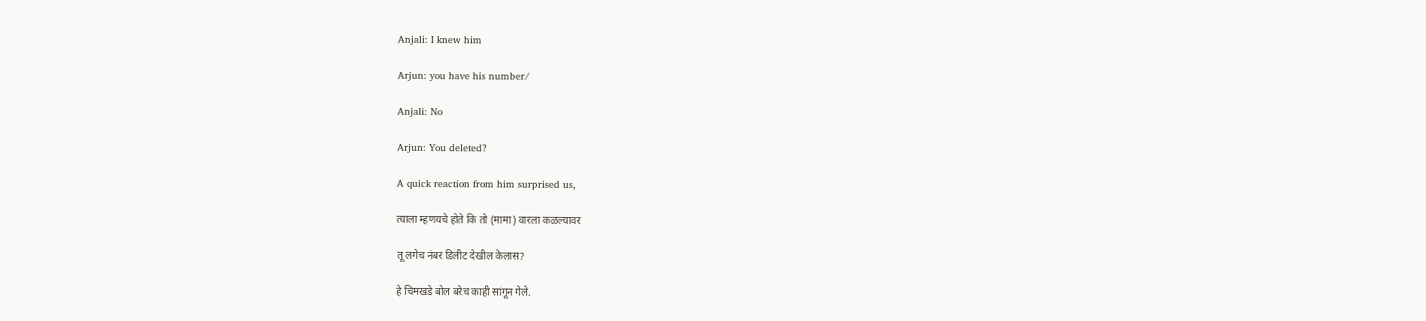Anjali: I knew him

Arjun: you have his number/

Anjali: No

Arjun: You deleted?

A quick reaction from him surprised us,

त्याला म्हणयचे होते कि तो (मामा) वारला कळल्यावर

तू लगेच नंबर डिलीट देखील केलास?

हे चिमखडे बोल बरेच काही सांगून गेले.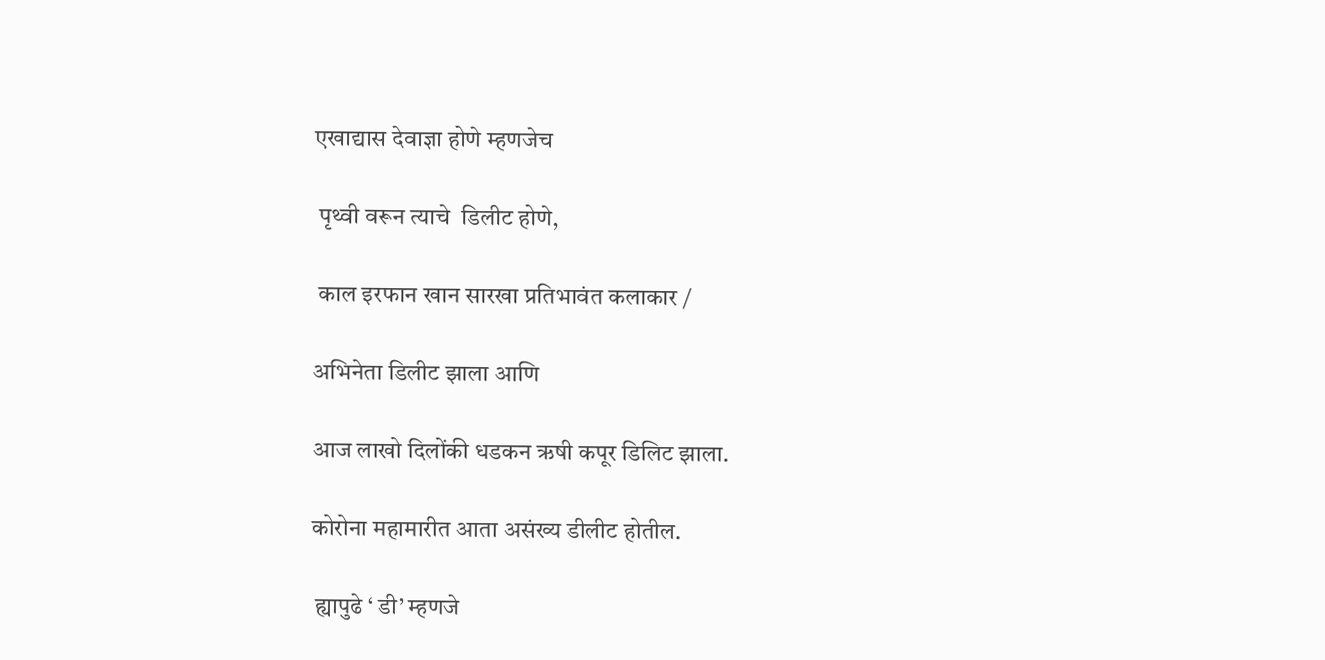एखाद्यास देवाज्ञा होणे म्हणजेच

 पृथ्वी वरून त्याचे  डिलीट होणे,

 काल इरफान खान सारखा प्रतिभावंत कलाकार /

अभिनेता डिलीट झाला आणि

आज लाखो दिलोंकी धडकन ऋषी कपूर डिलिट झाला.

कोरोना महामारीत आता असंख्य डीलीट होतील.

 ह्यापुढे ‘ डी’ म्हणजे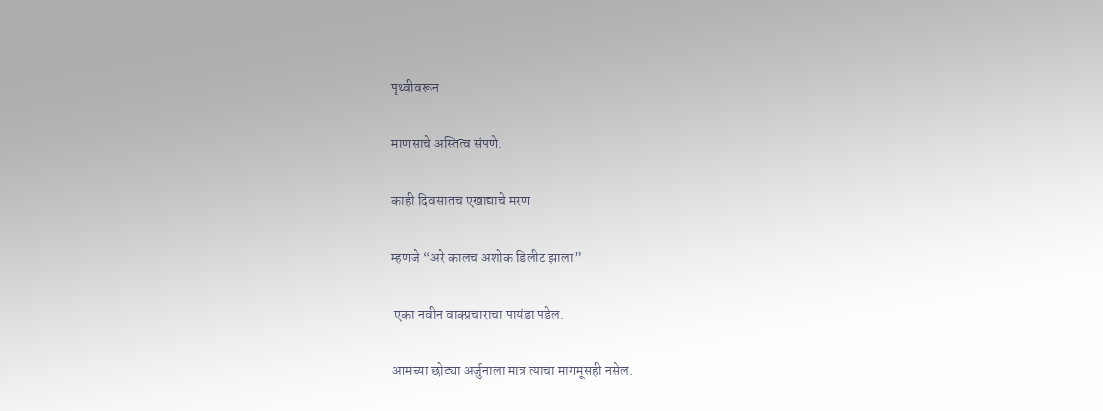पृथ्वीवरून

माणसाचे अस्तित्व संपणे.

काही दिवसातच एखाद्याचे मरण

म्हणजे “अरे कालच अशोक डिलीट झाला”

 एका नवीन वाक्प्रचाराचा पायंडा पडेल.

आमच्या छोट्या अर्जुनाला मात्र त्याचा मागमूसही नसेल.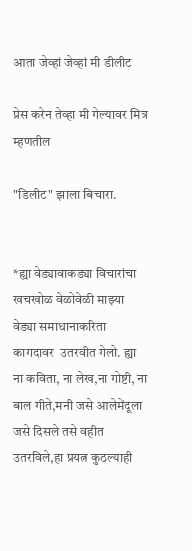आता जेव्हां जेव्हां मी डीलीट

प्रेस करेन तेव्हा मी गेल्यावर मित्र  म्हणतील

"डिलीट" झाला बिचारा.


*ह्या वेड्यावाकड्या विचारांचा खचखोळ वेळोवेळी माझ्या वेड्या समाधानाकरिता कागदावर  उतरवीत गेलो. ह्या ना कविता, ना लेख,ना गोष्टी, ना बाल गीते,मनी जसे आलेमेंदूला जसे दिसले तसे वहीत उतरविले,हा प्रयत्न कुठल्याही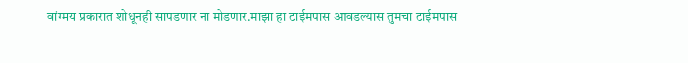वांग्मय प्रकारात शोधूनही सापडणार ना मोडणार.माझा हा टाईमपास आवडल्यास तुमचा टाईमपास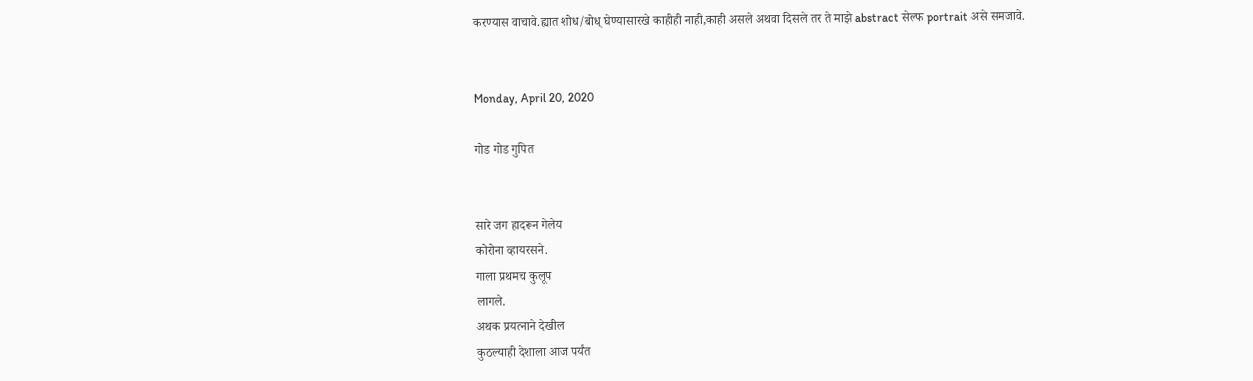करण्यास वाचावे.ह्यात शोध/बोध् घेण्यासारखे काहीही नाही,काही असले अथवा दिसले तर ते माझे abstract सेल्फ portrait असे समजावे.


Monday, April 20, 2020

गोड गोड गुपित


सारे जग हादरून गेलेय
कोरोना व्हायरसने.
गाला प्रथमच कुलूप
लागले.
अथक प्रयत्नाने देखील
कुठल्याही देशाला आज पर्यंत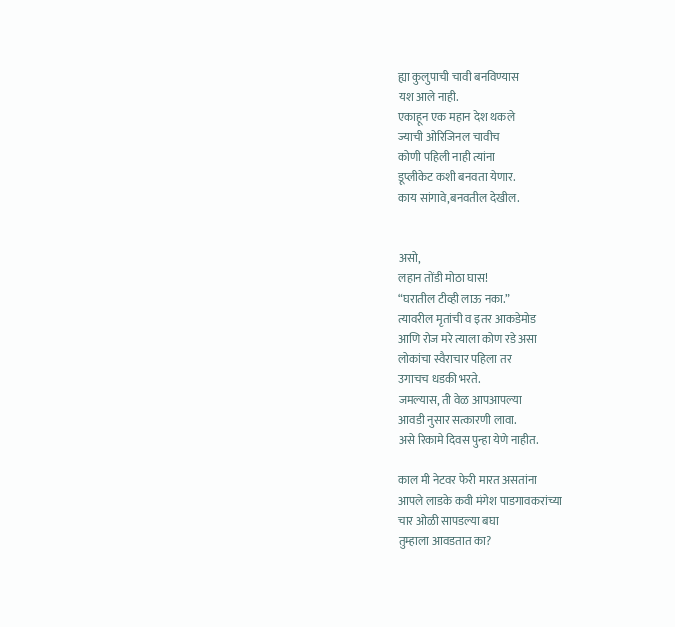ह्या कुलुपाची चावी बनविण्यास
यश आले नाही.
एकाहून एक महान देश थकले
ज्याची ओरिजिनल चावीच
कोणी पहिली नाही त्यांना
डूप्लीकेट कशी बनवता येणार.
काय सांगावे,बनवतील देखील.


असो,
लहान तोंडी मोठा घास!
“घरातील टीव्ही लाऊ नका.”
त्यावरील मृतांची व इतर आकडेमोड
आणि रोज मरे त्याला कोण रडे असा
लोकांचा स्वैराचार पहिला तर
उगाचच धडकी भरते.
जमल्यास, ती वेळ आपआपल्या
आवडी नुसार सत्कारणी लावा.
असे रिकामे दिवस पुन्हा येणे नाहीत.

काल मी नेटवर फेरी मारत असतांना
आपले लाडके कवी मंगेश पाडगावकरांच्या
चार ओळी सापडल्या बघा
तुम्हाला आवडतात का?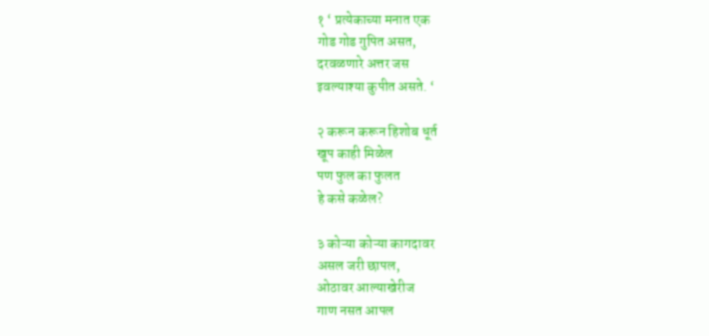१ ‘ प्रत्येकाच्या मनात एक
गोड गोड गुपित असत,
दरवळणारे अत्तर जस
इवल्याश्या कुपीत असते. ‘

२ करून करून हिशोब धूर्त
खूप काही मिळेल
पण फुल का फुलत
हे कसे कळेल?

३ कोऱ्या कोऱ्या कागदावर
असल जरी छापल,
ओठावर आल्याखेरीज
गाण नसत आपल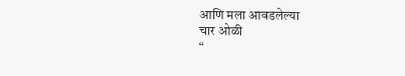आणि मला आवडलेल्या
चार ओळी
“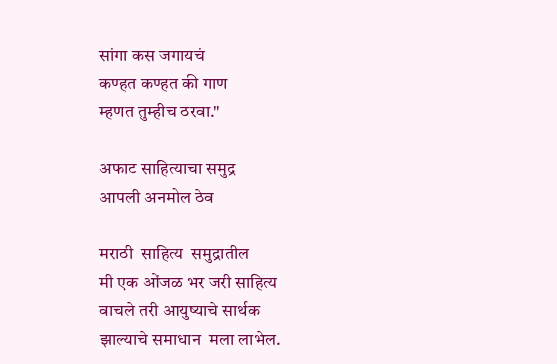सांगा कस जगायचं
कण्हत कण्हत की गाण
म्हणत तुम्हीच ठरवा."

अफाट साहित्याचा समुद्र
आपली अनमोल ठेव

मराठी  साहित्य  समुद्रातील
मी एक ओंजळ भर जरी साहित्य
वाचले तरी आयुष्याचे सार्थक
झाल्याचे समाधान  मला लाभेल.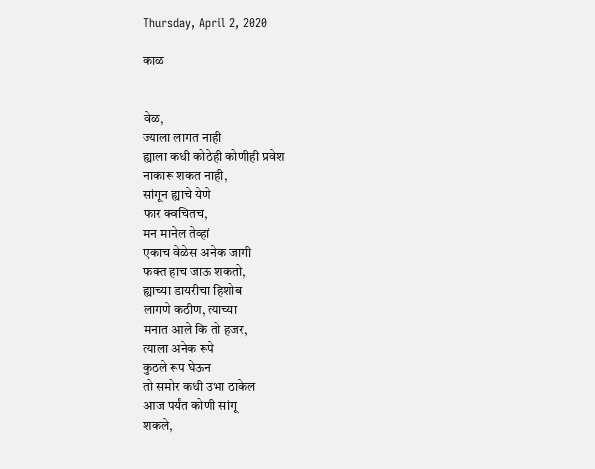Thursday, April 2, 2020

काळ


वेळ,
ज्याला लागत नाही
ह्याला कधी कोठेही कोणीही प्रवेश
नाकारू शकत नाही,
सांगून ह्याचे येणे
फार क्वचितच,
मन मानेल तेव्हां
एकाच वेळेस अनेक जागी
फक्त हाच जाऊ शकतो,
ह्याच्या डायरीचा हिशोब
लागणे कठीण, त्याच्या
मनात आले कि तो हजर,
त्याला अनेक रूपे
कुठले रूप घेऊन
तो समोर कधी उभा ठाकेल
आज पर्यंत कोणी सांगू
शकले,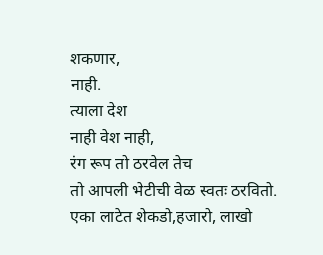शकणार,
नाही.
त्याला देश
नाही वेश नाही,
रंग रूप तो ठरवेल तेच
तो आपली भेटीची वेळ स्वतः ठरवितो.
एका लाटेत शेकडो,हजारो, लाखो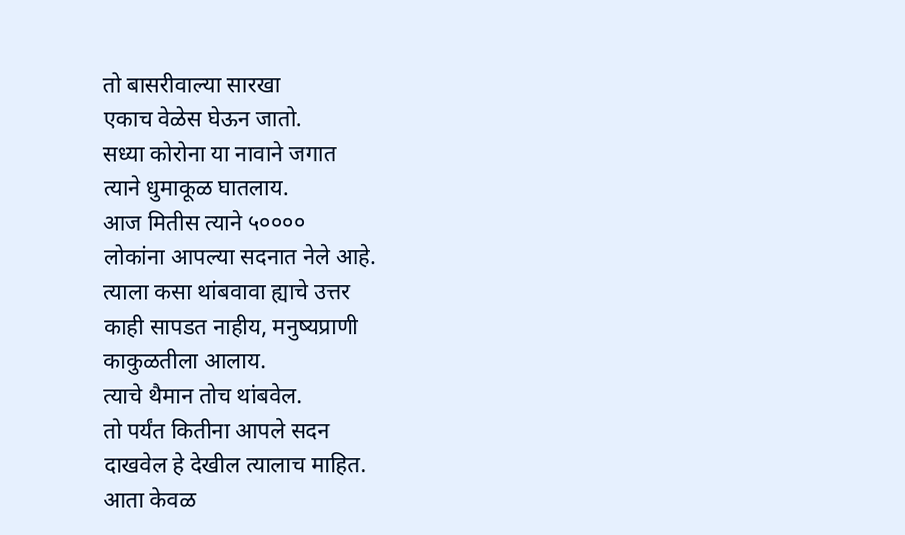तो बासरीवाल्या सारखा
एकाच वेळेस घेऊन जातो.
सध्या कोरोना या नावाने जगात
त्याने धुमाकूळ घातलाय.
आज मितीस त्याने ५००००
लोकांना आपल्या सदनात नेले आहे.
त्याला कसा थांबवावा ह्याचे उत्तर
काही सापडत नाहीय, मनुष्यप्राणी
काकुळतीला आलाय.
त्याचे थैमान तोच थांबवेल.
तो पर्यंत कितीना आपले सदन
दाखवेल हे देखील त्यालाच माहित.
आता केवळ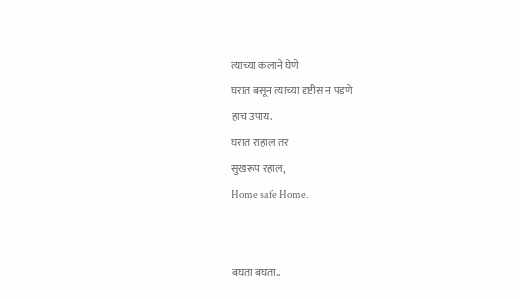त्याच्या कलाने घेणे
घरात बसून त्याच्या दृष्टीस न पडणे
हाच उपाय.
घरात राहाल तर
सुखरूप रहाल,
Home safe Home.


बघता बघता..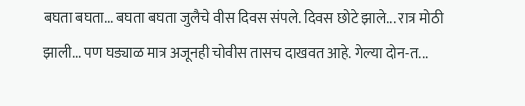बघता बघता... बघता बघता जुलैचे वीस दिवस संपले. दिवस छोटे झाले... रात्र मोठी झाली... पण घड्याळ मात्र अजूनही चोवीस तासच दाखवत आहे. गेल्या दोन-त...